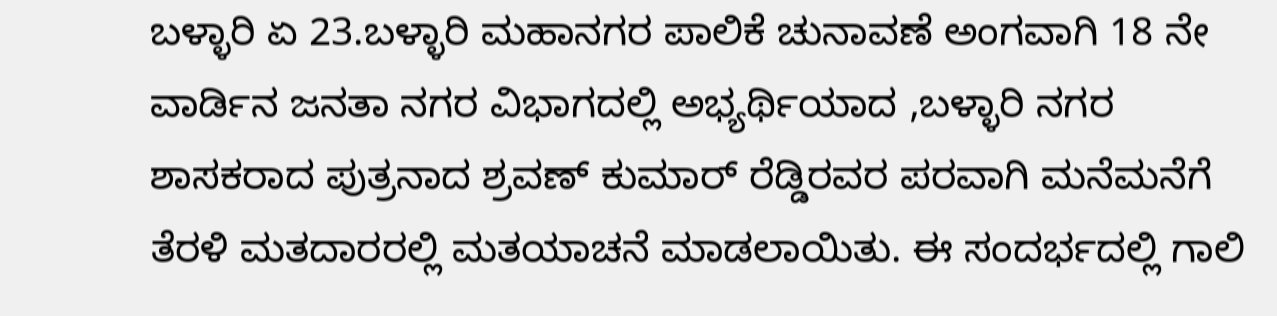ಬಳ್ಳಾರಿ ಏ 23.ಬಳ್ಳಾರಿ ಮಹಾನಗರ ಪಾಲಿಕೆ ಚುನಾವಣೆ ಅಂಗವಾಗಿ 18 ನೇ ವಾರ್ಡಿನ ಜನತಾ ನಗರ ವಿಭಾಗದಲ್ಲಿ ಅಭ್ಯರ್ಥಿಯಾದ ,ಬಳ್ಳಾರಿ ನಗರ ಶಾಸಕರಾದ ಪುತ್ರನಾದ ಶ್ರವಣ್ ಕುಮಾರ್ ರೆಡ್ಡಿರವರ ಪರವಾಗಿ ಮನೆಮನೆಗೆ ತೆರಳಿ ಮತದಾರರಲ್ಲಿ ಮತಯಾಚನೆ ಮಾಡಲಾಯಿತು. ಈ ಸಂದರ್ಭದಲ್ಲಿ ಗಾಲಿ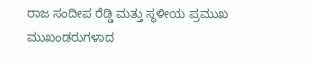ರಾಜ ಸಂದೀಪ ರೆಡ್ಡಿ ಮತ್ತು ಸ್ಥಳೀಯ ಪ್ರಮುಖ ಮುಖಂಡರುಗಳಾದ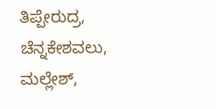ತಿಪ್ಪೇರುದ್ರ, ಚೆನ್ನಕೇಶವಲು, ಮಲ್ಲೇಶ್,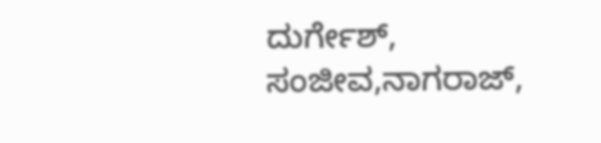ದುರ್ಗೇಶ್, ಸಂಜೀವ,ನಾಗರಾಜ್,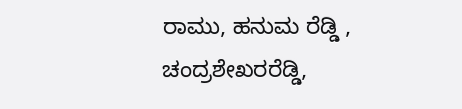ರಾಮು, ಹನುಮ ರೆಡ್ಡಿ , ಚಂದ್ರಶೇಖರರೆಡ್ಡಿ,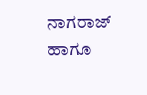ನಾಗರಾಜ್ ಹಾಗೂ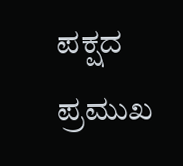ಪಕ್ಷದ ಪ್ರಮುಖ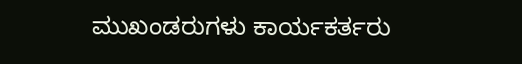ಮುಖಂಡರುಗಳು ಕಾರ್ಯಕರ್ತರು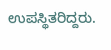ಉಪಸ್ಥಿತರಿದ್ದರು.